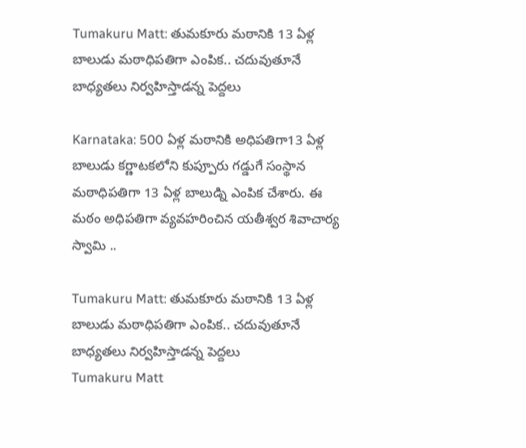Tumakuru Matt: తుమకూరు మఠానికి 13 ఏళ్ల బాలుడు మఠాధిపతిగా ఎంపిక.. చదువుతూనే బాధ్యతలు నిర్వహిస్తాడన్న పెద్దలు

Karnataka: 500 ఏళ్ల మఠానికి అధిపతిగా13 ఏళ్ల బాలుడు కర్ణాటకలోని కుప్పూరు గడ్డుగే సంస్థాన మఠాధిపతిగా 13 ఏళ్ల బాలుడ్ని ఎంపిక చేశారు. ఈ మఠం అధిపతిగా వ్యవహరించిన యతీశ్వర శివాచార్య స్వామి ..

Tumakuru Matt: తుమకూరు మఠానికి 13 ఏళ్ల బాలుడు మఠాధిపతిగా ఎంపిక.. చదువుతూనే బాధ్యతలు నిర్వహిస్తాడన్న పెద్దలు
Tumakuru Matt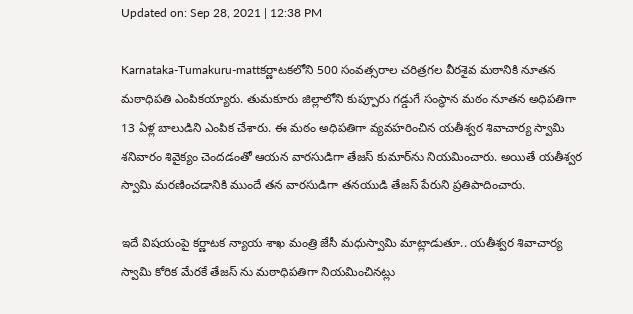Updated on: Sep 28, 2021 | 12:38 PM

Karnataka-Tumakuru-mattకర్ణాటకలోని 500 సంవత్సరాల చరిత్రగల వీరశైవ మఠానికి నూతన మఠాధిపతి ఎంపికయ్యారు. తుమకూరు జిల్లాలోని కుప్పూరు గడ్డుగే సంస్థాన మఠం నూతన అధిపతిగా 13 ఏళ్ల బాలుడిని ఎంపిక చేశారు. ఈ మఠం అధిపతిగా వ్యవహరించిన యతీశ్వర శివాచార్య స్వామి శనివారం శివైక్యం చెందడంతో ఆయన వారసుడిగా తేజస్ కుమార్‌ను నియమించారు. అయితే యతీశ్వర స్వామి మరణించడానికి ముందే తన వారసుడిగా తనయుడి తేజస్ పేరుని ప్రతిపాదించారు.

ఇదే విషయంపై కర్ణాటక న్యాయ శాఖ మంత్రి జేసీ మధుస్వామి మాట్లాడుతూ.. యతీశ్వర శివాచార్య స్వామి కోరిక మేరకే తేజస్ ను మఠాధిపతిగా నియమించినట్లు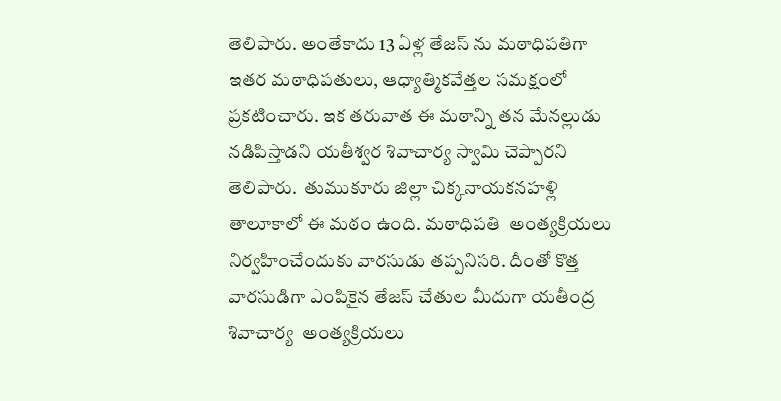తెలిపారు. అంతేకాదు 13 ఏళ్ల తేజస్ ను మఠాధిపతిగా ఇతర మఠాధిపతులు, ఆధ్యాత్మికవేత్తల సమక్షంలో  ప్రకటించారు. ఇక తరువాత ఈ మఠాన్ని తన మేనల్లుడు నడిపిస్తాడని యతీశ్వర శివాచార్య స్వామి చెప్పారని తెలిపారు.  తుముకూరు జిల్లా చిక్కనాయకనహళ్లి తాలూకాలో ఈ మఠం ఉంది. మఠాధిపతి  అంత్యక్రియలు నిర్వహించేందుకు వారసుడు తప్పనిసరి. దీంతో కొత్త వారసుడిగా ఎంపికైన తేజస్ చేతుల మీదుగా యతీంద్ర శివాచార్య  అంత్యక్రియలు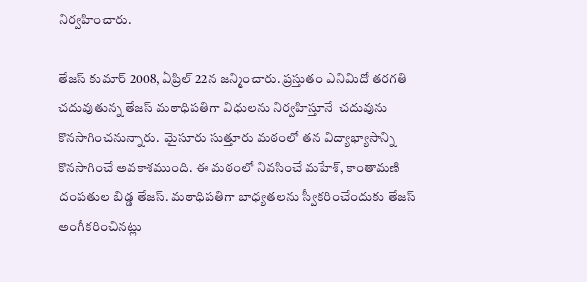నిర్వహించారు.

తేజస్‌ కుమార్‌ 2008, ఏప్రిల్‌ 22న జన్మించారు. ప్రస్తుతం ఎనిమిదో తరగతి చదువుతున్న తేజస్ మఠాధిపతిగా విధులను నిర్వహిస్తూనే  చదువును కొనసాగించనున్నారు.  మైసూరు సుత్తూరు మఠంలో తన విద్యాభ్యాసాన్ని కొనసాగించే అవకాశముంది. ఈ మఠంలో నివసించే మహేశ్, కాంతామణి దంపతుల బిడ్డ తేజస్. మఠాధిపతిగా బాధ్యతలను స్వీకరించేందుకు తేజస్ అంగీకరించినట్లు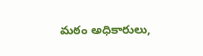మఠం అధికారులు,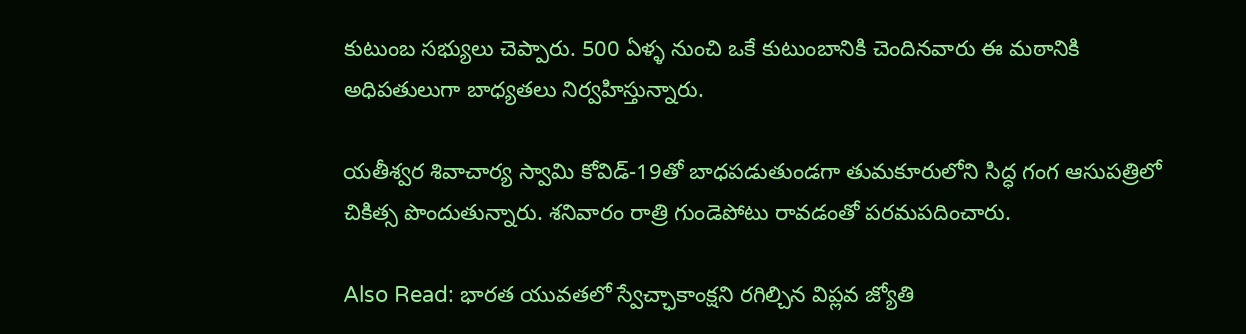కుటుంబ సభ్యులు చెప్పారు. 500 ఏళ్ళ నుంచి ఒకే కుటుంబానికి చెందినవారు ఈ మఠానికి అధిపతులుగా బాధ్యతలు నిర్వహిస్తున్నారు.

యతీశ్వర శివాచార్య స్వామి కోవిడ్-19తో బాధపడుతుండగా తుమకూరులోని సిద్ధ గంగ ఆసుపత్రిలో  చికిత్స పొందుతున్నారు. శనివారం రాత్రి గుండెపోటు రావడంతో పరమపదించారు.

Also Read: భారత యువతలో స్వేచ్ఛాకాంక్ష‌ని ర‌గిల్చిన విప్లవ జ్యోతి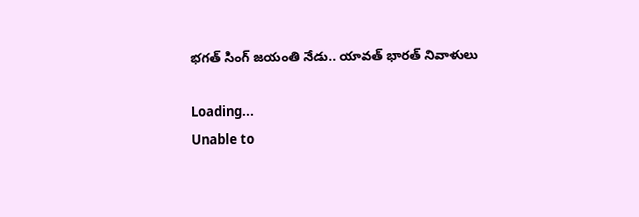భగత్ సింగ్ జయంతి నేడు.. యావత్ భారత్ నివాళులు

Loading...
Unable to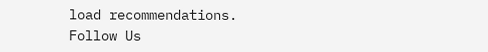load recommendations.
Follow Us